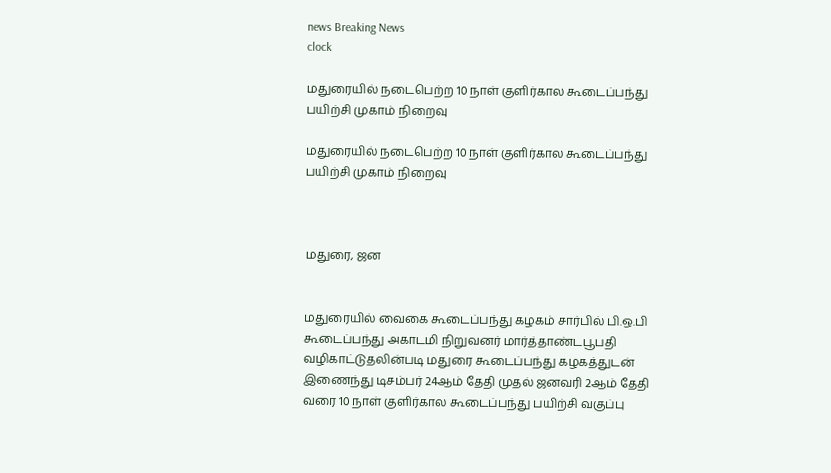news Breaking News
clock

மதுரையில் நடைபெற்ற 10 நாள் குளிர்கால கூடைப்பந்து பயிற்சி முகாம் நிறைவு

மதுரையில் நடைபெற்ற 10 நாள் குளிர்கால கூடைப்பந்து பயிற்சி முகாம் நிறைவு



மதுரை, ஜன


மதுரையில்‌ வைகை கூடைப்பந்து கழகம் சார்பில் பி.ஒ.பி கூடைப்பந்து அகாடமி நிறுவனர் மார்த்தாண்டபூபதி வழிகாட்டுதலின்படி மதுரை கூடைப்பந்து கழகத்துடன் இணைந்து டிசம்பர் 24ஆம் தேதி முதல் ஜனவரி 2ஆம் தேதி வரை 10 நாள் குளிர்கால கூடைப்பந்து பயிற்சி வகுப்பு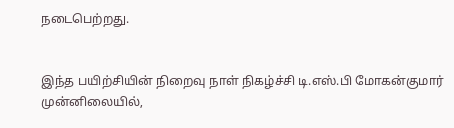நடைபெற்றது.


இந்த பயிற்சியின் நிறைவு நாள் நிகழ்ச்சி டி.எஸ்.பி மோகன்குமார் முன்னிலையில்,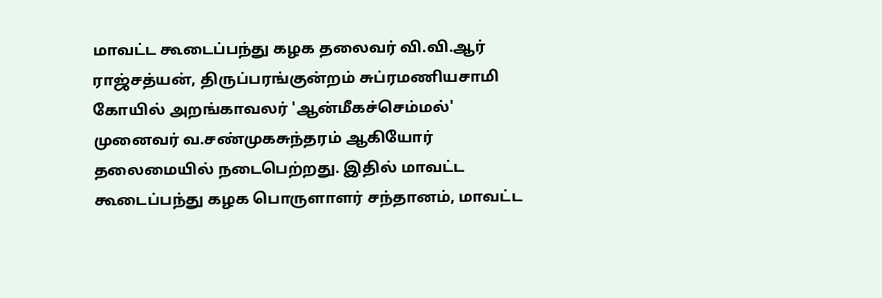மாவட்ட கூடைப்பந்து கழக தலைவர் வி.வி.ஆர் ராஜ்சத்யன், திருப்பரங்குன்றம் சுப்ரமணியசாமி‌ கோயில் அறங்காவலர் 'ஆன்மீகச்செம்மல்' முனைவர் வ.சண்முகசுந்தரம் ஆகியோர் தலைமையில் நடைபெற்றது. இதில் மாவட்ட கூடைப்பந்து கழக பொருளாளர் சந்தானம், மாவட்ட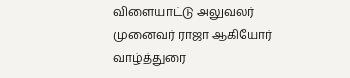விளையாட்டு அலுவலர் முனைவர் ராஜா ஆகியோர் வாழ்த்துரை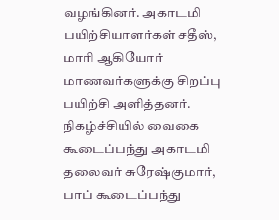வழங்கினர். அகாடமி பயிற்சியாளர்கள் சதீஸ், மாரி ஆகியோர் மாணவர்களுக்கு சிறப்பு‌ பயிற்சி அளித்தனர். நிகழ்ச்சியில் வைகை கூடைப்பந்து அகாடமி தலைவர் சுரேஷ்குமார், பாப் கூடைப்பந்து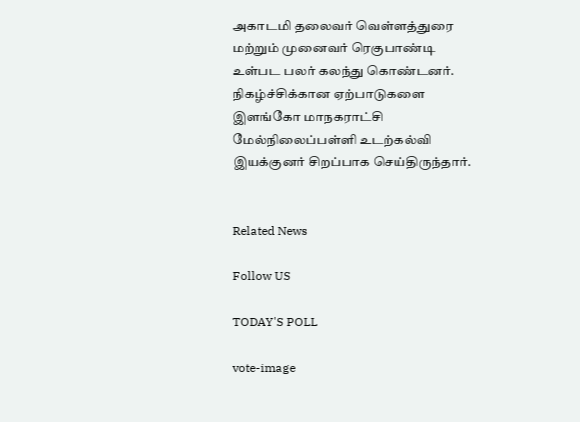அகாடமி தலைவர் வெள்ளத்துரை மற்றும் முனைவர் ரெகுபாண்டி உள்பட பலர் கலந்து கொண்டனர். நிகழ்ச்சிக்கான ஏற்பாடுகளை இளங்கோ மாநகராட்சி மேல்நிலைப்பள்ளி உடற்கல்வி இயக்குனர் சிறப்பாக செய்திருந்தார்.


Related News

Follow US

TODAY'S POLL

vote-image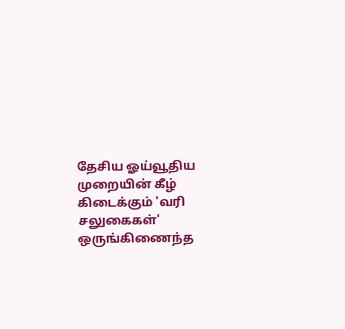தேசிய ஓய்வூதிய முறையின் கீழ் கிடைக்கும் 'வரி சலுகைகள்' ஒருங்கிணைந்த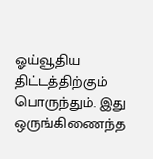ஓய்வூதிய திட்டத்திற்கும் பொருந்தும். இது ஒருங்கிணைந்த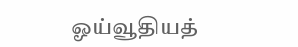ஓய்வூதியத்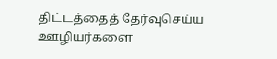திட்டத்தைத் தேர்வுசெய்ய ஊழியர்களை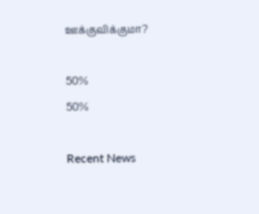ஊக்குவிக்குமா?

50%
50%

Recent News